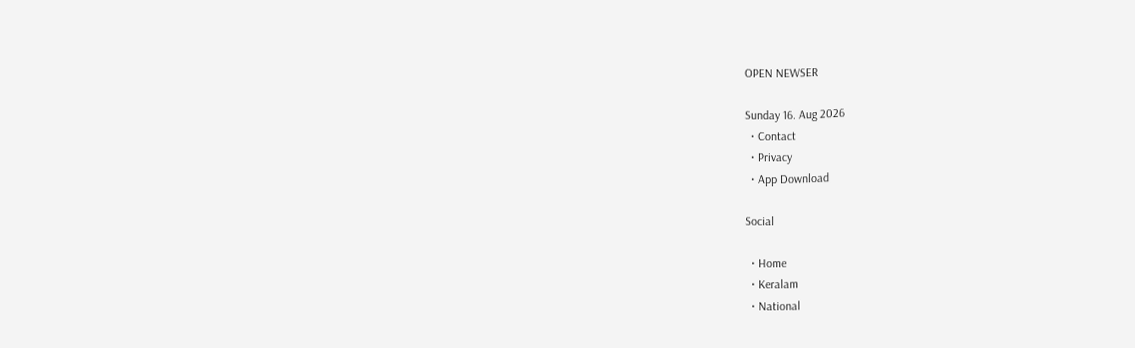OPEN NEWSER

Sunday 16. Aug 2026
  • Contact
  • Privacy
  • App Download

Social

  • Home
  • Keralam
  • National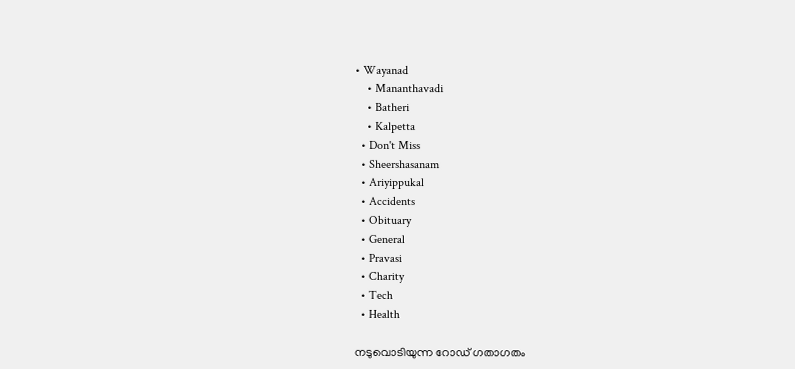• Wayanad
    • Mananthavadi
    • Batheri
    • Kalpetta
  • Don't Miss
  • Sheershasanam
  • Ariyippukal
  • Accidents
  • Obituary
  • General
  • Pravasi
  • Charity
  • Tech
  • Health

നടുവൊടിയുന്ന റോഡ് ഗതാഗതം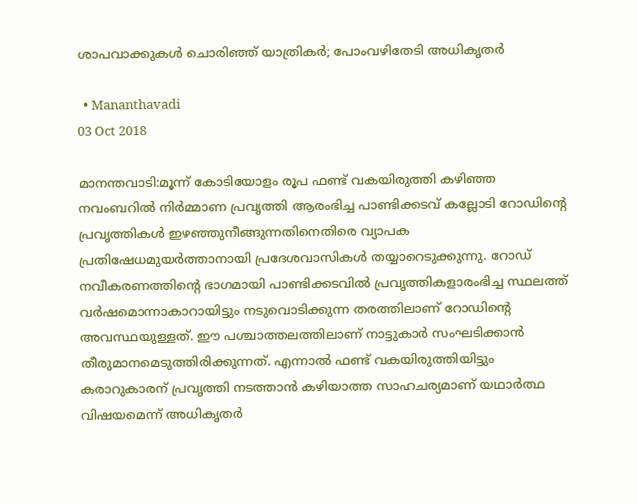ശാപവാക്കുകള്‍ ചൊരിഞ്ഞ് യാത്രികര്‍; പോംവഴിതേടി അധികൃതര്‍

  • Mananthavadi
03 Oct 2018

മാനന്തവാടി:മൂന്ന് കോടിയോളം രൂപ ഫണ്ട് വകയിരുത്തി കഴിഞ്ഞ നവംബറില്‍ നിര്‍മ്മാണ പ്രവൃത്തി ആരംഭിച്ച പാണ്ടിക്കടവ് കല്ലോടി റോഡിന്റെ പ്രവൃത്തികള്‍ ഇഴഞ്ഞുനീങ്ങുന്നതിനെതിരെ വ്യാപക പ്രതിഷേധമുയര്‍ത്താനായി പ്രദേശവാസികള്‍ തയ്യാറെടുക്കുന്നു. റോഡ് നവീകരണത്തിന്റെ ഭാഗമായി പാണ്ടിക്കടവില്‍ പ്രവൃത്തികളാരംഭിച്ച സ്ഥലത്ത് വര്‍ഷമൊന്നാകാറായിട്ടും നടുവൊടിക്കുന്ന തരത്തിലാണ് റോഡിന്റെ അവസ്ഥയുള്ളത്. ഈ പശ്ചാത്തലത്തിലാണ് നാട്ടുകാര്‍ സംഘടിക്കാന്‍ തീരുമാനമെടുത്തിരിക്കുന്നത്. എന്നാല്‍ ഫണ്ട് വകയിരുത്തിയിട്ടും കരാറുകാരന് പ്രവൃത്തി നടത്താന്‍ കഴിയാത്ത സാഹചര്യമാണ് യഥാര്‍ത്ഥ വിഷയമെന്ന് അധികൃതര്‍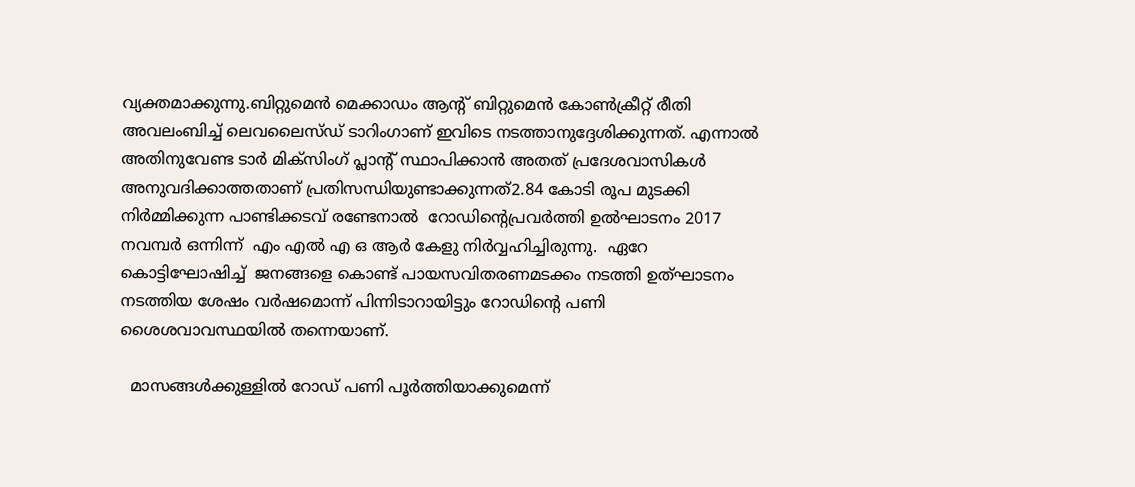വ്യക്തമാക്കുന്നു.ബിറ്റുമെന്‍ മെക്കാഡം ആന്റ് ബിറ്റുമെന്‍ കോണ്‍ക്രീറ്റ് രീതി അവലംബിച്ച് ലെവലൈസ്ഡ് ടാറിംഗാണ് ഇവിടെ നടത്താനുദ്ദേശിക്കുന്നത്. എന്നാല്‍ അതിനുവേണ്ട ടാര്‍ മിക്‌സിംഗ് പ്ലാന്റ് സ്ഥാപിക്കാന്‍ അതത് പ്രദേശവാസികള്‍ അനുവദിക്കാത്തതാണ് പ്രതിസന്ധിയുണ്ടാക്കുന്നത്2.84 കോടി രൂപ മുടക്കി നിര്‍മ്മിക്കുന്ന പാണ്ടിക്കടവ് രണ്ടേനാല്‍  റോഡിന്റെപ്രവര്‍ത്തി ഉല്‍ഘാടനം 2017 നവമ്പര്‍ ഒന്നിന്ന്  എം എല്‍ എ ഒ ആര്‍ കേളു നിര്‍വ്വഹിച്ചിരുന്നു.  ഏറേ കൊട്ടിഘോഷിച്ച്  ജനങ്ങളെ കൊണ്ട് പായസവിതരണമടക്കം നടത്തി ഉത്ഘാടനം നടത്തിയ ശേഷം വര്‍ഷമൊന്ന് പിന്നിടാറായിട്ടും റോഡിന്റെ പണി ശൈശവാവസ്ഥയില്‍ തന്നെയാണ്.

  മാസങ്ങള്‍ക്കുള്ളില്‍ റോഡ് പണി പൂര്‍ത്തിയാക്കുമെന്ന്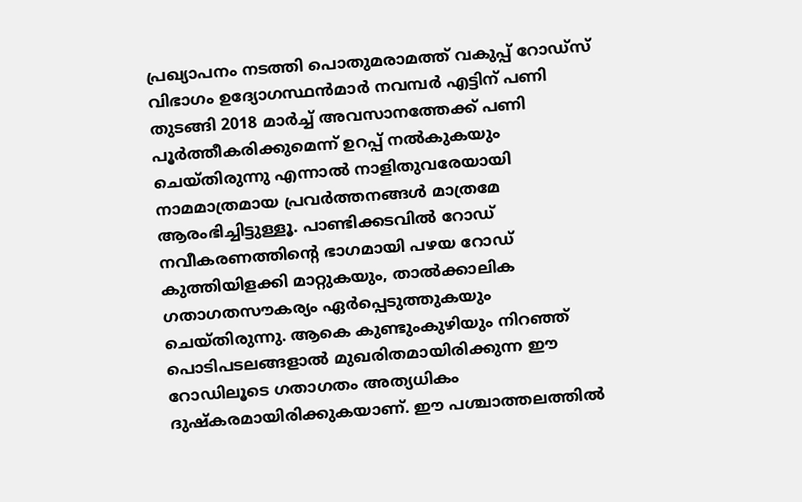പ്രഖ്യാപനം നടത്തി പൊതുമരാമത്ത് വകുപ്പ് റോഡ്‌സ് വിഭാഗം ഉദ്യോഗസ്ഥന്‍മാര്‍ നവമ്പര്‍ എട്ടിന് പണി തുടങ്ങി 2018 മാര്‍ച്ച് അവസാനത്തേക്ക് പണി പൂര്‍ത്തീകരിക്കുമെന്ന് ഉറപ്പ് നല്‍കുകയും ചെയ്തിരുന്നു എന്നാല്‍ നാളിതുവരേയായി നാമമാത്രമായ പ്രവര്‍ത്തനങ്ങള്‍ മാത്രമേ ആരംഭിച്ചിട്ടുള്ളൂ. പാണ്ടിക്കടവില്‍ റോഡ് നവീകരണത്തിന്റെ ഭാഗമായി പഴയ റോഡ് കുത്തിയിളക്കി മാറ്റുകയും, താല്‍ക്കാലിക ഗതാഗതസൗകര്യം ഏര്‍പ്പെടുത്തുകയും ചെയ്തിരുന്നു. ആകെ കുണ്ടുംകുഴിയും നിറഞ്ഞ് പൊടിപടലങ്ങളാല്‍ മുഖരിതമായിരിക്കുന്ന ഈ റോഡിലൂടെ ഗതാഗതം അത്യധികം ദുഷ്‌കരമായിരിക്കുകയാണ്. ഈ പശ്ചാത്തലത്തില്‍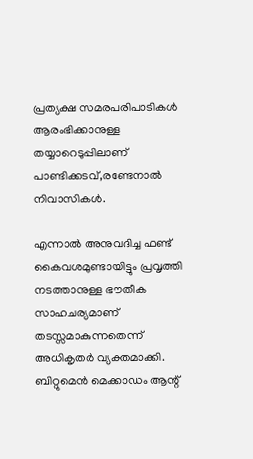പ്രത്യക്ഷ സമരപരിപാടികള്‍ ആരംഭിക്കാനുള്ള തയ്യാറെടുപ്പിലാണ് പാണ്ടിക്കടവ്,രണ്ടേനാല്‍ നിവാസികള്‍.

എന്നാല്‍ അനുവദിച്ച ഫണ്ട് കൈവശമുണ്ടായിട്ടും പ്രവൃത്തി നടത്താനുള്ള ഭൗതീക സാഹചര്യമാണ് തടസ്സമാകുന്നതെന്ന് അധികൃതര്‍ വ്യക്തമാക്കി. ബിറ്റുമെന്‍ മെക്കാഡം ആന്റ്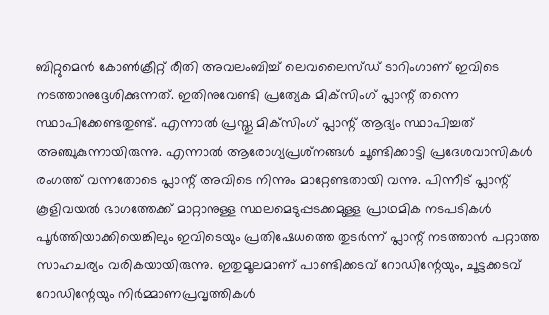ബിറ്റുമെന്‍ കോണ്‍ക്രീറ്റ് രീതി അവലംബിച്ച് ലെവലൈസ്ഡ് ടാറിംഗാണ് ഇവിടെ നടത്താനുദ്ദേശിക്കുന്നത്. ഇതിനുവേണ്ടി പ്രത്യേക മിക്‌സിംഗ് പ്ലാന്റ് തന്നെ സ്ഥാപിക്കേണ്ടതുണ്ട്. എന്നാല്‍ പ്രസ്തു മിക്‌സിംഗ് പ്ലാന്റ് ആദ്യം സ്ഥാപിച്ചത് അഞ്ചുകുന്നായിരുന്നു. എന്നാല്‍ ആരോഗ്യപ്രശ്‌നങ്ങള്‍ ചൂണ്ടിക്കാട്ടി പ്രദേശവാസികള്‍ രംഗത്ത് വന്നതോടെ പ്ലാന്റ് അവിടെ നിന്നും മാറ്റേണ്ടതായി വന്നു. പിന്നീട് പ്ലാന്റ് കൂളിവയല്‍ ഭാഗത്തേക്ക് മാറ്റാനുള്ള സ്ഥലമെടുപ്പടക്കമുള്ള പ്രാഥമിക നടപടികള്‍ പൂര്‍ത്തിയാക്കിയെങ്കിലും ഇവിടെയും പ്രതിഷേധത്തെ തുടര്‍ന്ന് പ്ലാന്റ് നടത്താന്‍ പറ്റാത്ത സാഹചര്യം വരികയായിരുന്നു. ഇതുമൂലമാണ് പാണ്ടിക്കടവ് റോഡിന്റേയും, ചൂട്ടക്കടവ് റോഡിന്റേയും നിര്‍മ്മാണപ്രവൃത്തികള്‍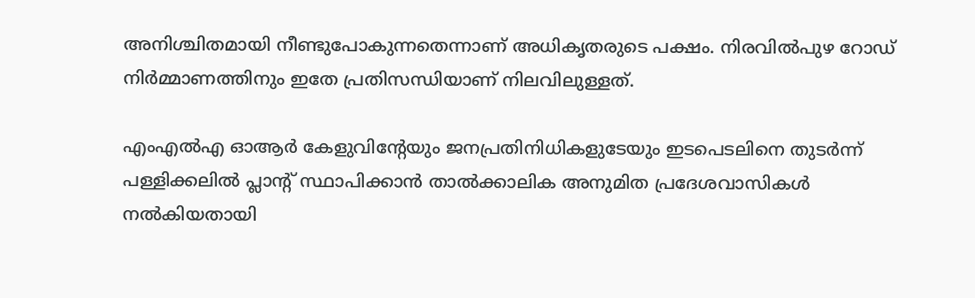അനിശ്ചിതമായി നീണ്ടുപോകുന്നതെന്നാണ് അധികൃതരുടെ പക്ഷം. നിരവില്‍പുഴ റോഡ് നിര്‍മ്മാണത്തിനും ഇതേ പ്രതിസന്ധിയാണ് നിലവിലുള്ളത്.

എംഎല്‍എ ഓആര്‍ കേളുവിന്റേയും ജനപ്രതിനിധികളുടേയും ഇടപെടലിനെ തുടര്‍ന്ന് പള്ളിക്കലില്‍ പ്ലാന്റ് സ്ഥാപിക്കാന്‍ താല്‍ക്കാലിക അനുമിത പ്രദേശവാസികള്‍ നല്‍കിയതായി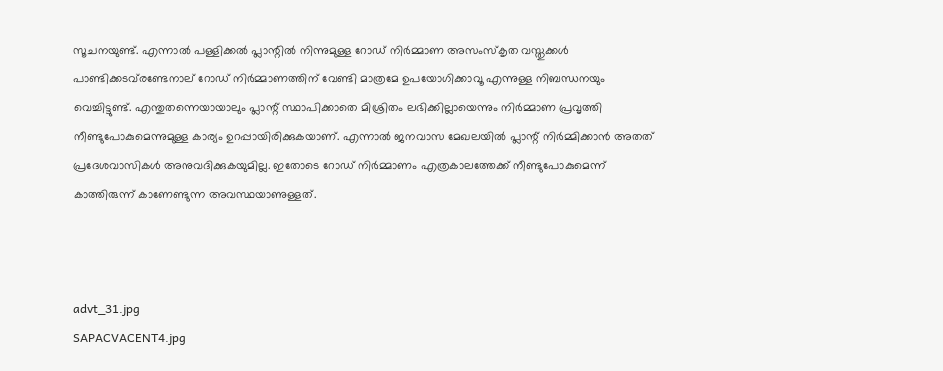സൂചനയുണ്ട്. എന്നാല്‍ പള്ളിക്കല്‍ പ്ലാന്റില്‍ നിന്നുമുള്ള റോഡ് നിര്‍മ്മാണ അസംസ്‌കൃത വസ്തുക്കള്‍ പാണ്ടിക്കടവ്‌രണ്ടേനാല് റോഡ് നിര്‍മ്മാണത്തിന് വേണ്ടി മാത്രമേ ഉപയോഗിക്കാവൂ എന്നുള്ള നിബന്ധനയും വെച്ചിട്ടുണ്ട്. എന്തുതന്നെയായാലും പ്ലാന്റ് സ്ഥാപിക്കാതെ മിശ്രിതം ലഭിക്കില്ലായെന്നും നിര്‍മ്മാണ പ്രവൃത്തി നീണ്ടുപോകുമെന്നുമുള്ള കാര്യം ഉറപ്പായിരിക്കുകയാണ്. എന്നാല്‍ ജനവാസ മേഖലയില്‍ പ്ലാന്റ് നിര്‍മ്മിക്കാന്‍ അതത് പ്രദേശവാസികള്‍ അനുവദിക്കുകയുമില്ല. ഇതോടെ റോഡ് നിര്‍മ്മാണം എത്രകാലത്തേക്ക് നീണ്ടുപോകുമെന്ന് കാത്തിരുന്ന് കാണേണ്ടുന്ന അവസ്ഥയാണുള്ളത്.



advt_31.jpg
SAPACVACENT4.jpg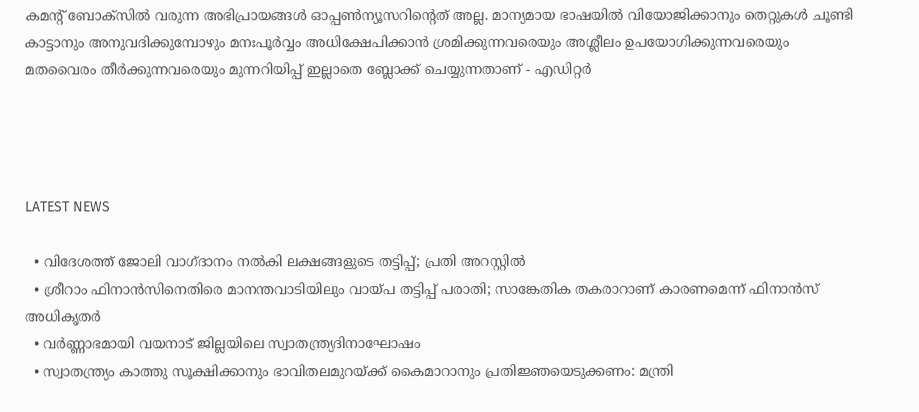കമന്റ് ബോക്‌സില്‍ വരുന്ന അഭിപ്രായങ്ങള്‍ ഓപ്പൺന്യൂസറിന്റെത് അല്ല. മാന്യമായ ഭാഷയില്‍ വിയോജിക്കാനും തെറ്റുകള്‍ ചൂണ്ടി കാട്ടാനും അനുവദിക്കുമ്പോഴും മനഃപൂര്‍വ്വം അധിക്ഷേപിക്കാന്‍ ശ്രമിക്കുന്നവരെയും അശ്ലീലം ഉപയോഗിക്കുന്നവരെയും മതവൈരം തീര്‍ക്കുന്നവരെയും മുന്നറിയിപ്പ് ഇല്ലാതെ ബ്ലോക്ക് ചെയ്യുന്നതാണ് - എഡിറ്റര്‍




LATEST NEWS

  • വിദേശത്ത് ജോലി വാഗ്ദാനം നല്‍കി ലക്ഷങ്ങളുടെ തട്ടിപ്പ്; പ്രതി അറസ്റ്റില്‍
  • ശ്രീറാം ഫിനാന്‍സിനെതിരെ മാനന്തവാടിയിലും വായ്പ തട്ടിപ്പ് പരാതി; സാങ്കേതിക തകരാറാണ് കാരണമെന്ന് ഫിനാന്‍സ് അധികൃതര്‍
  • വര്‍ണ്ണാഭമായി വയനാട് ജില്ലയിലെ സ്വാതന്ത്ര്യദിനാഘോഷം
  • സ്വാതന്ത്ര്യം കാത്തു സൂക്ഷിക്കാനും ഭാവിതലമുറയ്ക്ക് കൈമാറാനും പ്രതിജ്ഞയെടുക്കണം: മന്ത്രി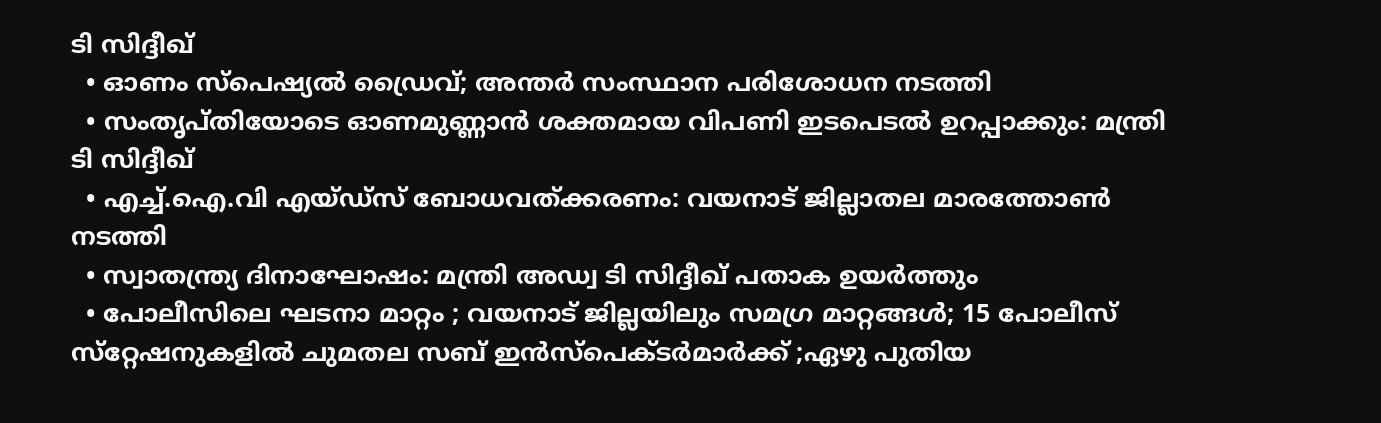ടി സിദ്ദീഖ്
  • ഓണം സ്‌പെഷ്യല്‍ ഡ്രൈവ്; അന്തര്‍ സംസ്ഥാന പരിശോധന നടത്തി
  • സംതൃപ്തിയോടെ ഓണമുണ്ണാന്‍ ശക്തമായ വിപണി ഇടപെടല്‍ ഉറപ്പാക്കും: മന്ത്രി ടി സിദ്ദീഖ്
  • എച്ച്.ഐ.വി എയ്ഡ്‌സ് ബോധവത്ക്കരണം: വയനാട് ജില്ലാതല മാരത്തോണ്‍ നടത്തി
  • സ്വാതന്ത്ര്യ ദിനാഘോഷം: മന്ത്രി അഡ്വ ടി സിദ്ദീഖ് പതാക ഉയര്‍ത്തും
  • പോലീസിലെ ഘടനാ മാറ്റം ; വയനാട് ജില്ലയിലും സമഗ്ര മാറ്റങ്ങള്‍; 15 പോലീസ് സ്‌റ്റേഷനുകളില്‍ ചുമതല സബ് ഇന്‍സ്‌പെക്ടര്‍മാര്‍ക്ക് ;ഏഴു പുതിയ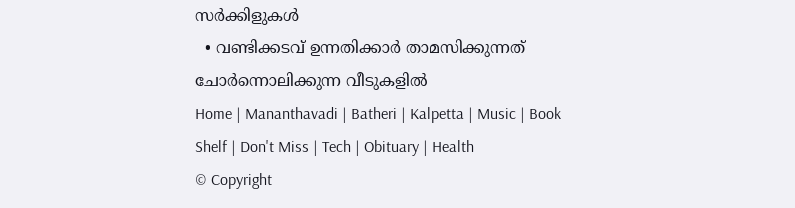സര്‍ക്കിളുകള്‍
  • വണ്ടിക്കടവ് ഉന്നതിക്കാര്‍ താമസിക്കുന്നത് ചോര്‍ന്നൊലിക്കുന്ന വീടുകളില്‍
Home | Mananthavadi | Batheri | Kalpetta | Music | Book Shelf | Don't Miss | Tech | Obituary | Health
© Copyright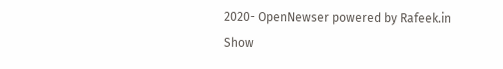2020- OpenNewser powered by Rafeek.in
Show